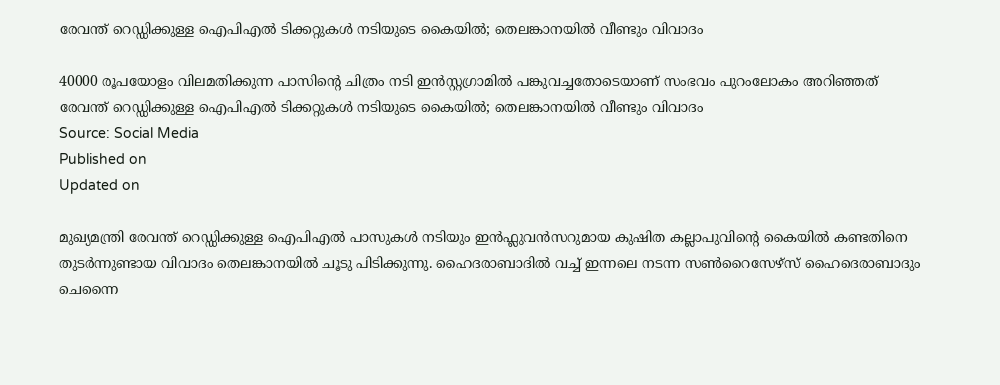രേവന്ത് റെഡ്ഡിക്കുള്ള ഐപിഎൽ ടിക്കറ്റുകൾ നടിയുടെ കൈയിൽ; തെലങ്കാനയിൽ വീണ്ടും വിവാദം

40000 രൂപയോളം വിലമതിക്കുന്ന പാസിൻ്റെ ചിത്രം നടി ഇൻസ്റ്റഗ്രാമിൽ പങ്കുവച്ചതോടെയാണ് സംഭവം പുറംലോകം അറിഞ്ഞത്
രേവന്ത് റെഡ്ഡിക്കുള്ള ഐപിഎൽ ടിക്കറ്റുകൾ നടിയുടെ കൈയിൽ; തെലങ്കാനയിൽ വീണ്ടും വിവാദം
Source: Social Media
Published on
Updated on

മുഖ്യമന്ത്രി രേവന്ത് റെഡ്ഡിക്കുള്ള ഐപിഎൽ പാസുകൾ നടിയും ഇൻഫ്ലുവൻസറുമായ കുഷിത കല്ലാപുവിൻ്റെ കൈയിൽ കണ്ടതിനെ തുടർന്നുണ്ടായ വിവാദം തെലങ്കാനയിൽ ചൂടു പിടിക്കുന്നു. ഹൈദരാബാദിൽ വച്ച് ഇന്നലെ നടന്ന സൺറൈസേഴ്‌സ് ഹൈദെരാബാദും ചെന്നൈ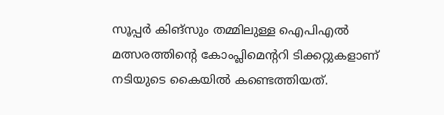സൂപ്പർ കിങ്‌സും തമ്മിലുള്ള ഐപിഎൽ മത്സരത്തിൻ്റെ കോംപ്ലിമെൻ്ററി ടിക്കറ്റുകളാണ് നടിയുടെ കൈയിൽ കണ്ടെത്തിയത്.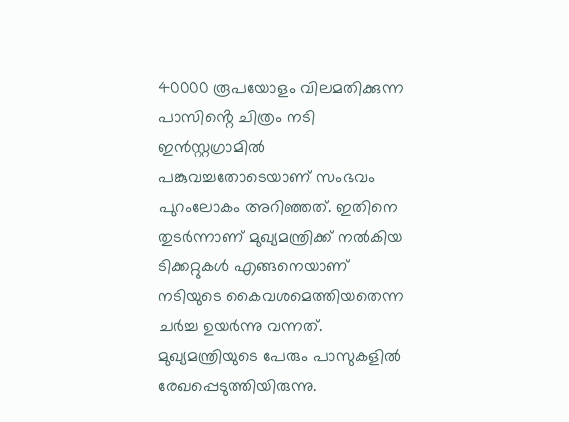40000 രൂപയോളം വിലമതിക്കുന്ന പാസിൻ്റെ ചിത്രം നടി ഇൻസ്റ്റഗ്രാമിൽ പങ്കുവച്ചതോടെയാണ് സംഭവം പുറംലോകം അറിഞ്ഞത്. ഇതിനെ തുടർന്നാണ് മുഖ്യമന്ത്രിക്ക് നൽകിയ ടിക്കറ്റുകൾ എങ്ങനെയാണ് നടിയുടെ കൈവശമെത്തിയതെന്ന ചർച്ച ഉയർന്നു വന്നത്. മുഖ്യമന്ത്രിയുടെ പേരും പാസുകളിൽ രേഖപ്പെടുത്തിയിരുന്നു.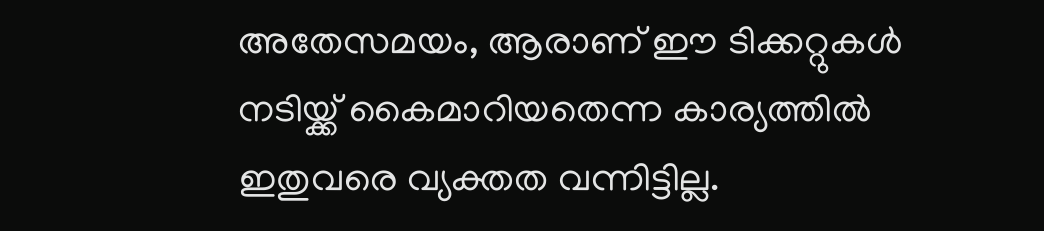അതേസമയം, ആരാണ് ഈ ടിക്കറ്റുകൾ നടിയ്ക്ക് കൈമാറിയതെന്ന കാര്യത്തിൽ ഇതുവരെ വ്യക്തത വന്നിട്ടില്ല.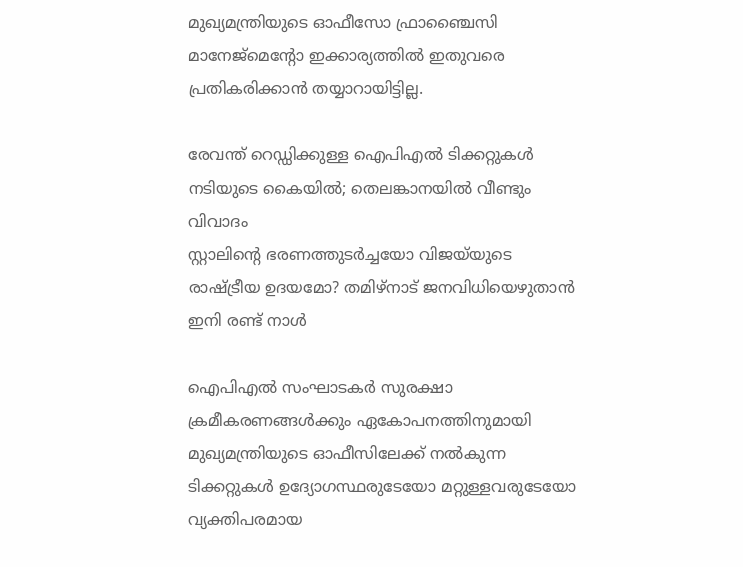മുഖ്യമന്ത്രിയുടെ ഓഫീസോ ഫ്രാഞ്ചൈസി മാനേജ്മെൻ്റോ ഇക്കാര്യത്തിൽ ഇതുവരെ പ്രതികരിക്കാൻ തയ്യാറായിട്ടില്ല.

രേവന്ത് റെഡ്ഡിക്കുള്ള ഐപിഎൽ ടിക്കറ്റുകൾ നടിയുടെ കൈയിൽ; തെലങ്കാനയിൽ വീണ്ടും വിവാദം
സ്റ്റാലിൻ്റെ ഭരണത്തുടർച്ചയോ വിജയ്‌യുടെ രാഷ്ട്രീയ ഉദയമോ? തമിഴ്‌നാട് ജനവിധിയെഴുതാൻ ഇനി രണ്ട് നാൾ

ഐപിഎൽ സംഘാടകർ സുരക്ഷാ ക്രമീകരണങ്ങൾക്കും ഏകോപനത്തിനുമായി മുഖ്യമന്ത്രിയുടെ ഓഫീസിലേക്ക് നൽകുന്ന ടിക്കറ്റുകൾ ഉദ്യോഗസ്ഥരുടേയോ മറ്റുള്ളവരുടേയോ വ്യക്തിപരമായ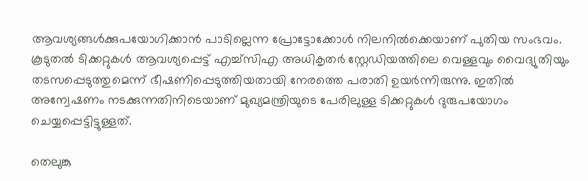ആവശ്യങ്ങൾക്കുപയോഗിക്കാൻ പാടില്ലെന്ന പ്രോട്ടോക്കോൾ നിലനിൽക്കെയാണ് പുതിയ സംഭവം. കൂടുതൽ ടിക്കറ്റുകൾ ആവശ്യപ്പെട്ട് എച്ച്സിഎ അധികൃതര്‍ സ്റ്റേഡിയത്തിലെ വെള്ളവും വൈദ്യുതിയും തടസപ്പെടുത്തുമെന്ന് ഭീഷണിപ്പെടുത്തിയതായി നേരത്തെ പരാതി ഉയർന്നിരുന്നു. ഇതിൽ അന്വേഷണം നടക്കുന്നതിനിടെയാണ് മുഖ്യമന്ത്രിയുടെ പേരിലുള്ള ടിക്കറ്റുകൾ ദുരുപയോഗം ചെയ്യപ്പെട്ടിട്ടുള്ളത്.

തെലുങ്കു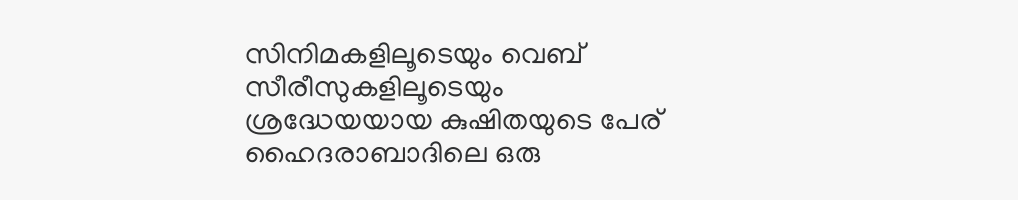സിനിമകളിലൂടെയും വെബ് സീരീസുകളിലൂടെയും ശ്രദ്ധേയയായ കുഷിതയുടെ പേര് ഹൈദരാബാദിലെ ഒരു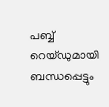പബ്ബ് റെയ്ഡുമായി ബന്ധപ്പെട്ടും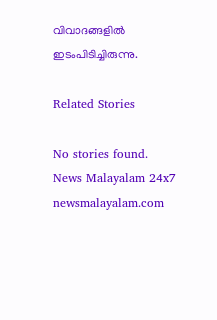വിവാദങ്ങളിൽ ഇടംപിടിച്ചിരുന്നു.

Related Stories

No stories found.
News Malayalam 24x7
newsmalayalam.com